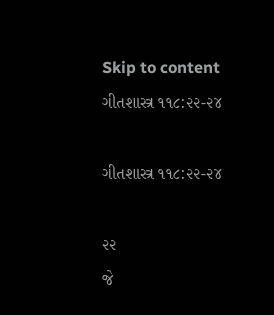Skip to content
ગીતશાસ્ત્ર ૧૧૮:૨૨-૨૪

ગીતશાસ્ત્ર ૧૧૮:૨૨-૨૪

૨૨
જે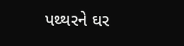પથ્થરને ઘર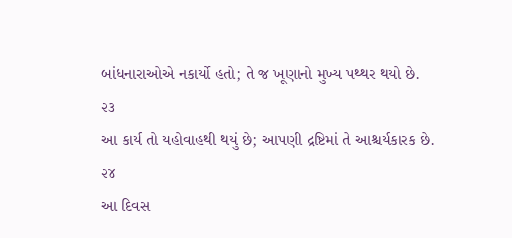બાંધનારાઓએ નકાર્યો હતો; તે જ ખૂણાનો મુખ્ય પથ્થર થયો છે.
૨૩
આ કાર્ય તો યહોવાહથી થયું છે; આપણી દ્રષ્ટિમાં તે આશ્ચર્યકારક છે.
૨૪
આ દિવસ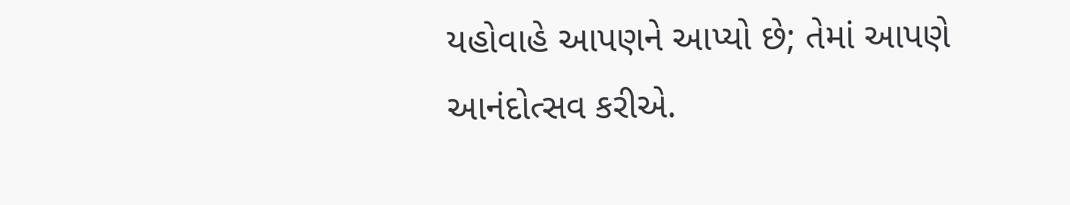યહોવાહે આપણને આપ્યો છે; તેમાં આપણે આનંદોત્સવ કરીએ.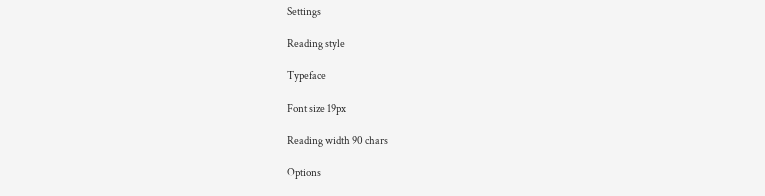Settings

Reading style

Typeface

Font size 19px

Reading width 90 chars

Options